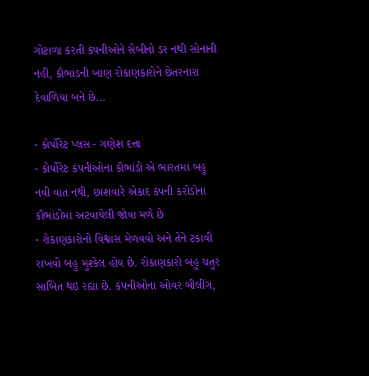ગોટાળા કરતી કંપનીઓને સેબીનો ડર નથી સોનાની નહીં, કૌભાંડની ખાણ રોકાણકારોને છેતરનારા દેવાળિયા બને છે...

- કોર્પોરેટ પ્લસ - ગણેશ દત્તા
- કોર્પોરેટ કંપનીઓના કૌભાંડો એ ભારતમાં બહુ નવી વાત નથી, છાશવારે એકાદ કંપની કરોડોના કૌભાંડોમાં અટવાયેલી જોવા મળે છે
- રોકાણકારોનો વિશ્વાસ મેળવવો અને તેને ટકાવી રાખવો બહુ મુશ્કેલ હોય છે. રોકાણકારો બહુ ચતુર સાબિત થઇ રહ્યા છે. કંપનીઓના ઓવર બીલીંગ,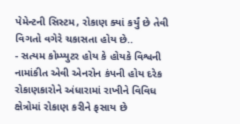પેમેન્ટની સિસ્ટમ, રોકાણ ક્યાં કર્યું છે તેવી વિગતો વગેરે ચકાસતા હોય છે..
- સત્યમ કોમ્પ્યુટર હોય કે હોયકે વિશ્વની નામાંકીત એવી એનરોન કંપની હોય દરેક રોકાણકારોને અંધારામાં રાખીને વિવિધ ક્ષેત્રોમાં રોકાણ કરીને ફસાય છે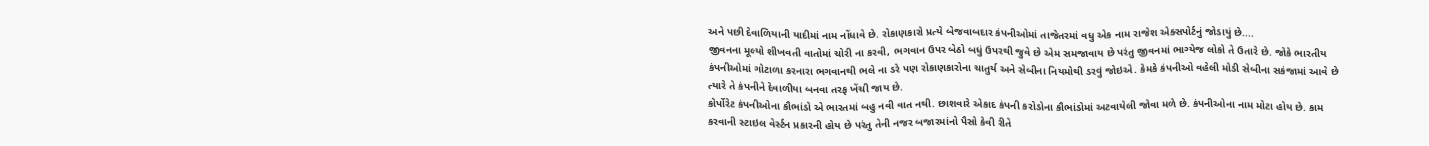અને પછી દેવાળિયાની યાદીમાં નામ નોંધાવે છે. રોકાણકારો પ્રત્યે બેજવાબદાર કંપનીઓમાં તાજેતરમાં વધુ એક નામ રાજેશ એક્સપોર્ટનું જોડાયું છે....
જીવનના મૂલ્યો શીખવતી વાતોમાં ચોરી ના કરવી, ભગવાન ઉપર બેઠો બધું ઉપરથી જુવે છે એમ સમજાવાય છે પરંતુ જીવનમાં ભાગ્યેજ લોકો તે ઉતારે છે. જોકે ભારતીય કંપનીઓમાં ગોટાળા કરનારા ભગવાનથી ભલે ના ડરે પણ રોકાણકારોના ચાતુર્ય અને સેબીના નિયમોથી ડરવું જોઇએ. કેમકે કંપનીઓ વહેલી મોડી સેબીના સકંજામાં આવે છે ત્યારે તે કંપનીને દેવાળીયા બનવા તરફ ખેંચી જાય છે.
કોર્પોરેટ કંપનીઓના કૌભાંડો એ ભારતમાં બહુ નવી વાત નથી. છાશવારે એકાદ કંપની કરોડોના કૌભાંડોમાં અટવાયેલી જોવા મળે છે. કંપનીઓના નામ મોટા હોય છે. કામ કરવાની સ્ટાઇલ વેર્સ્ટન પ્રકારની હોય છે પરંતુ તેની નજર બજારમાંનો પૈસો કેવી રીતે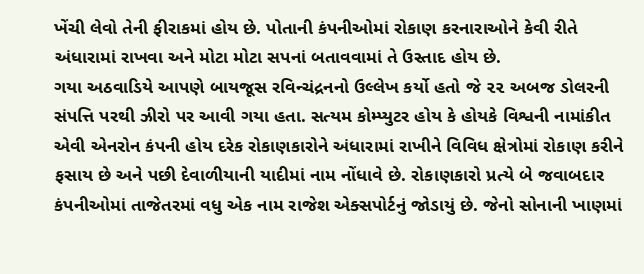ખેંચી લેવો તેની ફીરાકમાં હોય છે. પોતાની કંપનીઓમાં રોકાણ કરનારાઓને કેવી રીતે અંધારામાં રાખવા અને મોટા મોટા સપનાં બતાવવામાં તે ઉસ્તાદ હોય છે.
ગયા અઠવાડિયે આપણે બાયજૂસ રવિન્ચંદ્રનનો ઉલ્લેખ કર્યો હતો જે ૨૨ અબજ ડોલરની સંપત્તિ પરથી ઝીરો પર આવી ગયા હતા. સત્યમ કોમ્પ્યુટર હોય કે હોયકે વિશ્વની નામાંકીત એવી એનરોન કંપની હોય દરેક રોકાણકારોને અંધારામાં રાખીને વિવિધ ક્ષેત્રોમાં રોકાણ કરીને ફસાય છે અને પછી દેવાળીયાની યાદીમાં નામ નોંધાવે છે. રોકાણકારો પ્રત્યે બે જવાબદાર કંપનીઓમાં તાજેતરમાં વધુ એક નામ રાજેશ એક્સપોર્ટનું જોડાયું છે. જેનો સોનાની ખાણમાં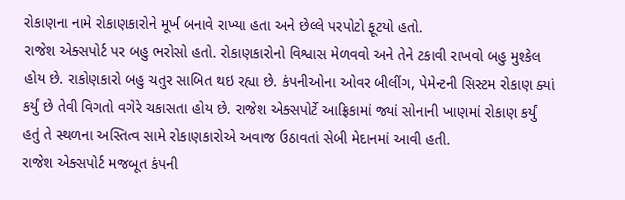રોકાણના નામે રોકાણકારોને મૂર્ખ બનાવે રાખ્યા હતા અને છેલ્લે પરપોટો ફૂટયો હતો.
રાજેશ એક્સપોર્ટ પર બહુ ભરોસો હતો. રોકાણકારોનો વિશ્વાસ મેળવવો અને તેને ટકાવી રાખવો બહુ મુશ્કેલ હોય છે. રાકોણકારો બહુ ચતુર સાબિત થઇ રહ્યા છે. કંપનીઓના ઓવર બીલીંગ, પેમેન્ટની સિસ્ટમ રોકાણ ક્યાં કર્યું છે તેવી વિગતો વગેરે ચકાસતા હોય છે. રાજેશ એક્સપોર્ટે આફ્રિકામાં જ્યાં સોનાની ખાણમાં રોકાણ કર્યું હતું તે સ્થળના અસ્તિત્વ સામે રોકાણકારોએ અવાજ ઉઠાવતાં સેબી મેદાનમાં આવી હતી.
રાજેશ એક્સપોર્ટ મજબૂત કંપની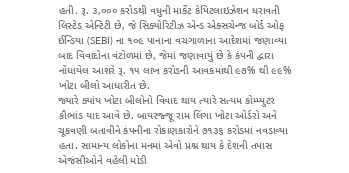હતી. રૂ. ૩,૦૦૦ કરોડથી વધુની માર્કેટ કેપિટલાઇઝેશન ધરાવતી લિસ્ટેડ એન્ટિટી છે, જે સિક્યોરિટીઝ એન્ડ એક્સચેન્જ બોર્ડ ઓફ ઈન્ડિયા (SEBI) ના ૧૦૯ પાનાના વચગાળાના આદેશમાં જણાવ્યા બાદ વિવાદોના વંટોળમાં છે, જેમાં જણાવાયું છે કે કંપની દ્વારા નોંધાયેલ આશરે રૂ. ૧૫ લાખ કરોડની આવકમાંથી ૯૭% થી ૯૯% ખોટા બીલો આધારીત છે.
જ્યારે ક્યાંય ખોટા બીલોનો વિવાદ થાય ત્યારે સત્યમ કોમ્પ્યુટર કૌભાંડ યાદ આવે છે. બાયરજ્જૂ રામ લિંગા ખોટા ઓર્ડરો અને ચૂકવણી બતાવીને કંપનીના રોકાણકારોને ૭૧૩૬ કરોડમાં નવડાવ્યા હતા. સામાન્ય લોકોના મનમાં એવો પ્રશ્ન થાય કે દેશની તપાસ એજંસીઓને વહેલી મોડી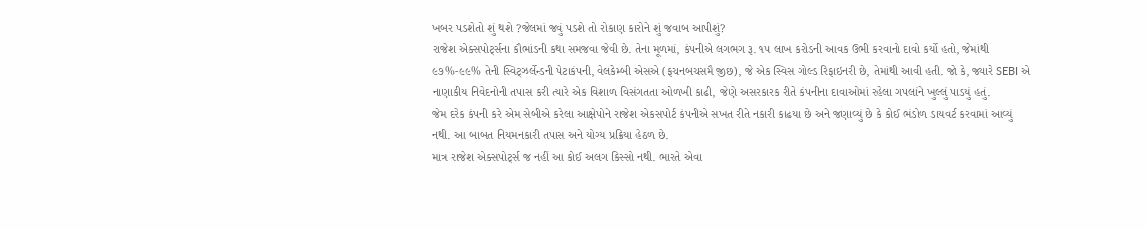ખબર પડશેતો શું થશે ?જેલમાં જવું પડશે તો રોકાણ કારોને શું જવાબ આપીશું?
રાજેશ એક્સપોર્ટ્સના કૌભાંડની કથા સમજવા જેવી છે. તેના મૂળમાં, કંપનીએ લગભગ રૂ. ૧૫ લાખ કરોડની આવક ઉભી કરવાનો દાવો કર્યો હતો, જેમાંથી ૯૭%-૯૯% તેની સ્વિટ્ઝર્લેન્ડની પેટાકંપની, વેલકેમ્બી એસએ (ફચનબચસમૈ જીછ), જે એક સ્વિસ ગોલ્ડ રિફાઇનરી છે, તેમાંથી આવી હતી. જો કે, જ્યારે SEBI એ નાણાકીય નિવેદનોની તપાસ કરી ત્યારે એક વિશાળ વિસંગતતા ઓળખી કાઢી, જેણે અસરકારક રીતે કંપનીના દાવાઓમાં રહેલા ગપલાંને ખુલ્લું પાડયું હતું.
જેમ દરેક કંપની કરે એમ સેબીએ કરેલા આક્ષેપોને રાજેશ એકસપોર્ટ કંપનીએ સખત રીતે નકારી કાઢયા છે અને જણાવ્યું છે કે કોઈ ભંડોળ ડાયવર્ટ કરવામાં આવ્યું નથી. આ બાબત નિયમનકારી તપાસ અને યોગ્ય પ્રક્રિયા હેઠળ છે.
માત્ર રાજેશ એક્સપોર્ટ્સ જ નહીં આ કોઈ અલગ કિસ્સો નથી. ભારતે એવા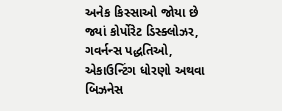અનેક કિસ્સાઓ જોયા છે જ્યાં કોર્પોરેટ ડિસ્ક્લોઝર, ગવર્નન્સ પદ્ધતિઓ, એકાઉન્ટિંગ ધોરણો અથવા બિઝનેસ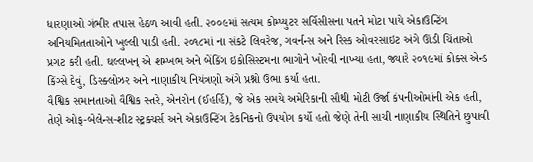ધારણાઓ ગંભીર તપાસ હેઠળ આવી હતી. ૨૦૦૯માં સત્યમ કોમ્પ્યુટર સર્વિસીસના પતને મોટા પાયે એકાઉન્ટિંગ અનિયમિતતાઓને ખુલ્લી પાડી હતી. ૨૦૧૮માં ના સંકટે લિવરેજ, ગવર્નન્સ અને રિસ્ક ઓવરસાઇટ અંગે ઊંડી ચિંતાઓ પ્રગટ કરી હતી. ઘલ્લખન્ એ શમ્ખભ અને બેંકિંગ ઇકોસિસ્ટમના ભાગોને ખોરવી નાખ્યા હતા, જ્યારે ૨૦૧૯માં કોક્સ એન્ડ કિંગ્સે દેવું, ડિસ્ક્લોઝર અને નાણાકીય નિયંત્રણો અંગે પ્રશ્નો ઉભા કર્યા હતા.
વૈશ્વિક સમાનતાઓ વૈશ્વિક સ્તરે, એનરોન (ઈહર્હિ), જે એક સમયે અમેરિકાની સૌથી મોટી ઉર્જા કંપનીઓમાંની એક હતી, તેણે ઓફ-બેલેન્સ-શીટ સ્ટ્રક્ચર્સ અને એકાઉન્ટિંગ ટેકનિકનો ઉપયોગ કર્યો હતો જેણે તેની સાચી નાણાકીય સ્થિતિને છુપાવી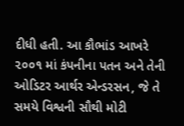દીધી હતી. આ કૌભાંડ આખરે ૨૦૦૧ માં કંપનીના પતન અને તેની ઓડિટર આર્થર એન્ડરસન, જે તે સમયે વિશ્વની સૌથી મોટી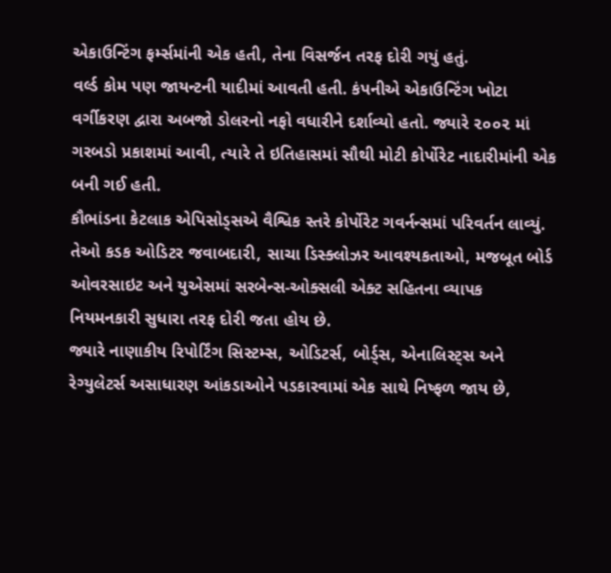એકાઉન્ટિંગ ફર્મ્સમાંની એક હતી, તેના વિસર્જન તરફ દોરી ગયું હતું.
વર્લ્ડ કોમ પણ જાયન્ટની યાદીમાં આવતી હતી. કંપનીએ એકાઉન્ટિંગ ખોટા વર્ગીકરણ દ્વારા અબજો ડોલરનો નફો વધારીને દર્શાવ્યો હતો. જ્યારે ૨૦૦૨ માં ગરબડો પ્રકાશમાં આવી, ત્યારે તે ઇતિહાસમાં સૌથી મોટી કોર્પોરેટ નાદારીમાંની એક બની ગઈ હતી.
કૌભાંડના કેટલાક એપિસોડ્સએ વૈશ્વિક સ્તરે કોર્પોરેટ ગવર્નન્સમાં પરિવર્તન લાવ્યું. તેઓ કડક ઓડિટર જવાબદારી, સાચા ડિસ્ક્લોઝર આવશ્યકતાઓ, મજબૂત બોર્ડ ઓવરસાઇટ અને યુએસમાં સરબેન્સ-ઓક્સલી એક્ટ સહિતના વ્યાપક નિયમનકારી સુધારા તરફ દોરી જતા હોય છે.
જ્યારે નાણાકીય રિપોર્ટિંગ સિસ્ટમ્સ, ઓડિટર્સ, બોર્ડ્સ, એનાલિસ્ટ્સ અને રેગ્યુલેટર્સ અસાધારણ આંકડાઓને પડકારવામાં એક સાથે નિષ્ફળ જાય છે,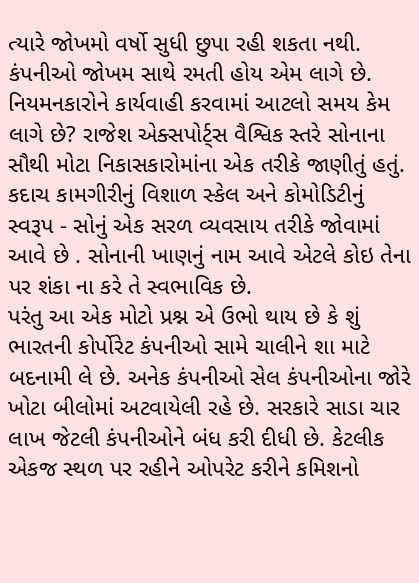ત્યારે જોખમો વર્ષો સુધી છુપા રહી શકતા નથી.
કંપનીઓ જોખમ સાથે રમતી હોય એમ લાગે છે. નિયમનકારોને કાર્યવાહી કરવામાં આટલો સમય કેમ લાગે છે? રાજેશ એક્સપોર્ટ્સ વૈશ્વિક સ્તરે સોનાના સૌથી મોટા નિકાસકારોમાંના એક તરીકે જાણીતું હતું. કદાચ કામગીરીનું વિશાળ સ્કેલ અને કોમોડિટીનું સ્વરૂપ - સોનું એક સરળ વ્યવસાય તરીકે જોવામાં આવે છે . સોનાની ખાણનું નામ આવે એટલે કોઇ તેના પર શંકા ના કરે તે સ્વભાવિક છે.
પરંતુ આ એક મોટો પ્રશ્ન એ ઉભો થાય છે કે શું ભારતની કોર્પોરેટ કંપનીઓ સામે ચાલીને શા માટે બદનામી લે છે. અનેક કંપનીઓ સેલ કંપનીઓના જોરે ખોટા બીલોમાં અટવાયેલી રહે છે. સરકારે સાડા ચાર લાખ જેટલી કંપનીઓને બંધ કરી દીધી છે. કેટલીક એકજ સ્થળ પર રહીને ઓપરેટ કરીને કમિશનો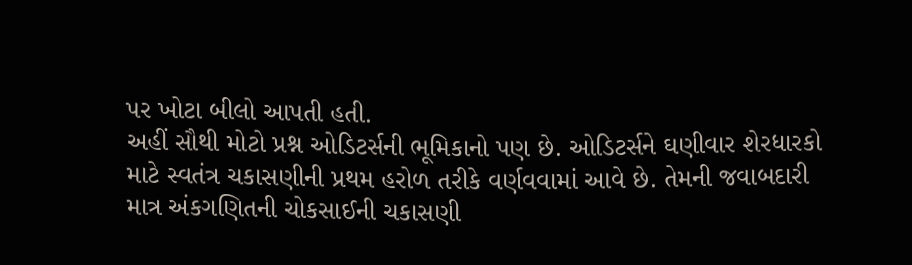પર ખોટા બીલો આપતી હતી.
અહીં સૌથી મોટો પ્રશ્ન ઓડિટર્સની ભૂમિકાનો પણ છે. ઓડિટર્સને ઘણીવાર શેરધારકો માટે સ્વતંત્ર ચકાસણીની પ્રથમ હરોળ તરીકે વર્ણવવામાં આવે છે. તેમની જવાબદારી માત્ર અંકગણિતની ચોકસાઈની ચકાસણી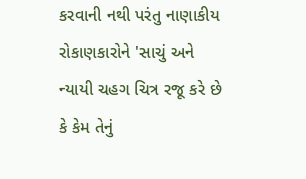કરવાની નથી પરંતુ નાણાકીય રોકાણકારોને 'સાચું અને ન્યાયી ચહગ ચિત્ર રજૂ કરે છે કે કેમ તેનું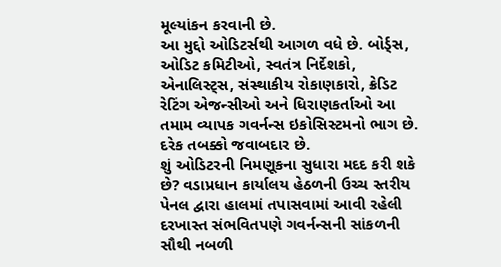મૂલ્યાંકન કરવાની છે.
આ મુદ્દો ઓડિટર્સથી આગળ વધે છે. બોર્ડ્સ, ઓડિટ કમિટીઓ, સ્વતંત્ર નિર્દેશકો, એનાલિસ્ટ્સ, સંસ્થાકીય રોકાણકારો, ક્રેડિટ રેટિંગ એજન્સીઓ અને ધિરાણકર્તાઓ આ તમામ વ્યાપક ગવર્નન્સ ઇકોસિસ્ટમનો ભાગ છે. દરેક તબક્કો જવાબદાર છે.
શું ઓડિટરની નિમણૂકના સુધારા મદદ કરી શકે છે? વડાપ્રધાન કાર્યાલય હેઠળની ઉચ્ચ સ્તરીય પેનલ દ્વારા હાલમાં તપાસવામાં આવી રહેલી દરખાસ્ત સંભવિતપણે ગવર્નન્સની સાંકળની સૌથી નબળી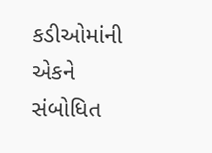કડીઓમાંની એકને સંબોધિત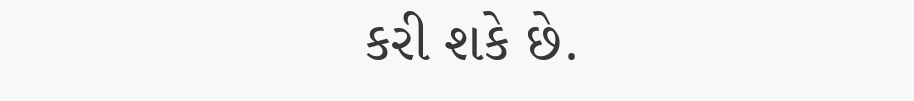કરી શકે છે.